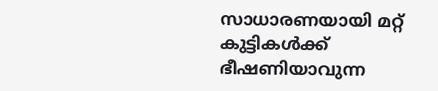സാധാരണയായി മറ്റ് കുട്ടികൾക്ക് ഭീഷണിയാവുന്ന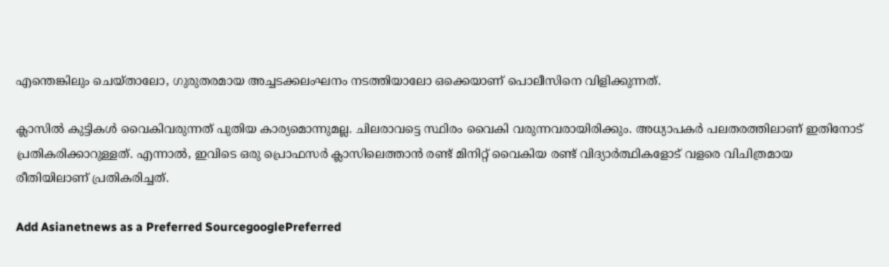എന്തെങ്കിലും ചെയ്‍താലോ, ഗുരുതരമായ അച്ചടക്കലംഘനം നടത്തിയാലോ ഒക്കെയാണ് പൊലീസിനെ വിളിക്കുന്നത്.

ക്ലാസിൽ കുട്ടികൾ വൈകിവരുന്നത് പുതിയ കാര്യമൊന്നുമല്ല. ചിലരാവട്ടെ സ്ഥിരം വൈകി വരുന്നവരായിരിക്കും. അധ്യാപകർ പലതരത്തിലാണ് ഇതിനോട് പ്രതികരിക്കാറുള്ളത്. എന്നാൽ, ഇവിടെ ഒരു പ്രൊഫസർ ക്ലാസിലെത്താൻ രണ്ട് മിനിറ്റ് വൈകിയ രണ്ട് വിദ്യാർത്ഥികളോട് വളരെ വിചിത്രമായ രീതിയിലാണ് പ്രതികരിച്ചത്.

Add Asianetnews as a Preferred SourcegooglePreferred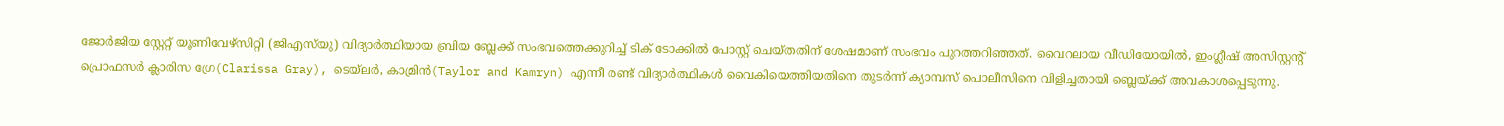ജോർജിയ സ്റ്റേറ്റ് യൂണിവേഴ്‌സിറ്റി (ജിഎസ്‌യു) വിദ്യാർത്ഥിയായ ബ്രിയ ബ്ലേക്ക് സംഭവത്തെക്കുറിച്ച് ടിക് ടോക്കിൽ പോസ്റ്റ് ചെയ്തതിന് ശേഷമാണ് സംഭവം പുറത്തറിഞ്ഞത്. വൈറലായ വീഡിയോയിൽ, ഇംഗ്ലീഷ് അസിസ്റ്റന്റ് പ്രൊഫസർ ക്ലാരിസ ഗ്രേ(Clarissa Gray), ടെയ്‌ലർ, കാമ്രിൻ(Taylor and Kamryn) എന്നീ രണ്ട് വിദ്യാർത്ഥികൾ വൈകിയെത്തിയതിനെ തുടർന്ന് ക്യാമ്പസ് പൊലീസിനെ വിളിച്ചതായി ബ്ലെയ്ക്ക് അവകാശപ്പെടുന്നു.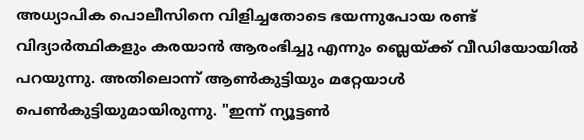അധ്യാപിക പൊലീസിനെ വിളിച്ചതോടെ ഭയന്നുപോയ രണ്ട് വിദ്യാർത്ഥികളും കരയാൻ ആരംഭിച്ചു എന്നും ബ്ലെയ്ക്ക് വീഡിയോയിൽ പറയുന്നു. അതിലൊന്ന് ആൺകുട്ടിയും മറ്റേയാൾ പെൺകുട്ടിയുമായിരുന്നു. "ഇന്ന് ന്യൂട്ടൺ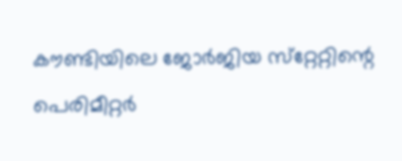കൗണ്ടിയിലെ ജോർജിയ സ്‌റ്റേറ്റിന്റെ പെരിമീറ്റർ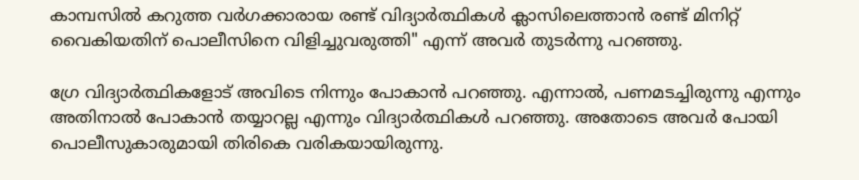കാമ്പസിൽ കറുത്ത വർഗക്കാരായ രണ്ട് വിദ്യാർത്ഥികൾ ക്ലാസിലെത്താൻ രണ്ട് മിനിറ്റ് വൈകിയതിന് പൊലീസിനെ വിളിച്ചുവരുത്തി" എന്ന് അവർ തുടർന്നു പറഞ്ഞു.

ഗ്രേ വിദ്യാർത്ഥികളോട് അവിടെ നിന്നും പോകാൻ പറഞ്ഞു. എന്നാൽ, പണമടച്ചിരുന്നു എന്നും അതിനാൽ പോകാൻ തയ്യാറല്ല എന്നും വിദ്യാർത്ഥികൾ പറഞ്ഞു. അതോടെ അവർ പോയി പൊലീസുകാരുമായി തിരികെ വരികയായിരുന്നു.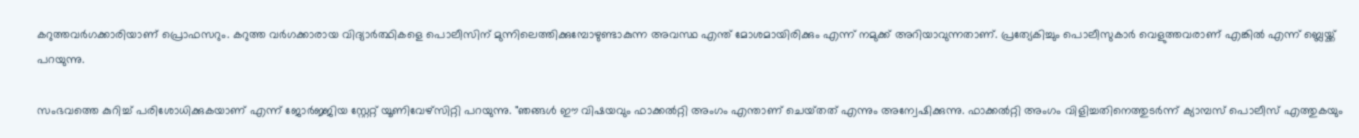കറുത്തവർഗക്കാരിയാണ് പ്രൊഫസറും. കറുത്ത വർഗക്കാരായ വിദ്യാർത്ഥികളെ പൊലീസിന് മുന്നിലെത്തിക്കുമ്പോഴുണ്ടാകുന്ന അവസ്ഥ എന്ത് മോശമായിരിക്കും എന്ന് നമുക്ക് അറിയാവുന്നതാണ്. പ്രത്യേകിച്ചും പൊലീസുകാർ വെളുത്തവരാണ് എങ്കിൽ എന്ന് ബ്ലെയ്ക്ക് പറയുന്നു.

സംഭവത്തെ കുറിച്ച് പരിശോധിക്കുകയാണ് എന്ന് ജോർജ്ജിയ സ്റ്റേറ്റ് യൂണിവേഴ്സിറ്റി പറയുന്നു. "ഞങ്ങൾ ഈ വിഷയവും ഫാക്കൽറ്റി അംഗം എന്താണ് ചെയ്‍തത് എന്നും അന്വേഷിക്കുന്നു. ഫാക്കൽറ്റി അംഗം വിളിച്ചതിനെത്തുടർന്ന് ക്യാമ്പസ് പൊലീസ് എത്തുകയും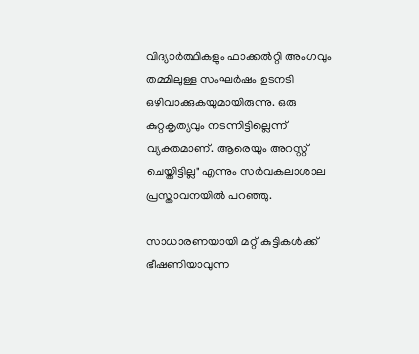വിദ്യാർത്ഥികളും ഫാക്കൽറ്റി അംഗവും തമ്മിലുള്ള സംഘർഷം ഉടനടി ഒഴിവാക്കുകയുമായിരുന്നു. ഒരു കുറ്റകൃത്യവും നടന്നിട്ടില്ലെന്ന് വ്യക്തമാണ്. ആരെയും അറസ്റ്റ് ചെയ്തിട്ടില്ല" എന്നും സർവകലാശാല പ്രസ്താവനയിൽ പറഞ്ഞു.

സാധാരണയായി മറ്റ് കുട്ടികൾക്ക് ഭീഷണിയാവുന്ന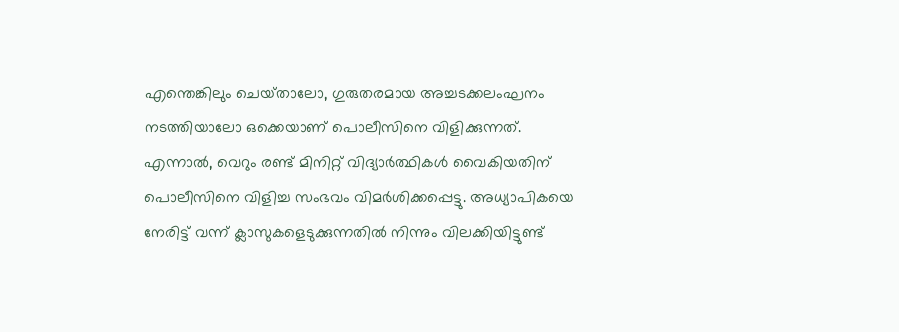എന്തെങ്കിലും ചെയ്‍താലോ, ഗുരുതരമായ അച്ചടക്കലംഘനം നടത്തിയാലോ ഒക്കെയാണ് പൊലീസിനെ വിളിക്കുന്നത്. എന്നാൽ, വെറും രണ്ട് മിനിറ്റ് വിദ്യാർത്ഥികൾ വൈകിയതിന് പൊലീസിനെ വിളിച്ച സംഭവം വിമർശിക്കപ്പെട്ടു. അധ്യാപികയെ നേരിട്ട് വന്ന് ക്ലാസുകളെടുക്കുന്നതിൽ നിന്നും വിലക്കിയിട്ടുണ്ട്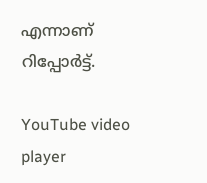എന്നാണ് റിപ്പോർട്ട്.

YouTube video player